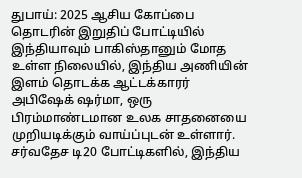துபாய்: 2025 ஆசிய கோப்பை தொடரின் இறுதிப் போட்டியில் இந்தியாவும் பாகிஸ்தானும் மோத உள்ள நிலையில், இந்திய அணியின் இளம் தொடக்க ஆட்டக்காரர் அபிஷேக் ஷர்மா, ஒரு பிரம்மாண்டமான உலக சாதனையை முறியடிக்கும் வாய்ப்புடன் உள்ளார். சர்வதேச டி20 போட்டிகளில், இந்திய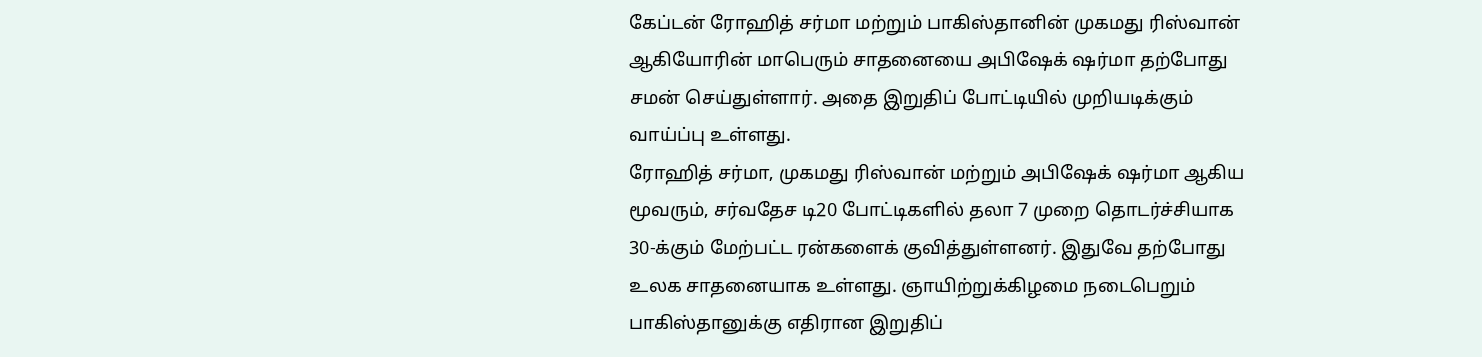கேப்டன் ரோஹித் சர்மா மற்றும் பாகிஸ்தானின் முகமது ரிஸ்வான் ஆகியோரின் மாபெரும் சாதனையை அபிஷேக் ஷர்மா தற்போது சமன் செய்துள்ளார். அதை இறுதிப் போட்டியில் முறியடிக்கும் வாய்ப்பு உள்ளது.
ரோஹித் சர்மா, முகமது ரிஸ்வான் மற்றும் அபிஷேக் ஷர்மா ஆகிய மூவரும், சர்வதேச டி20 போட்டிகளில் தலா 7 முறை தொடர்ச்சியாக 30-க்கும் மேற்பட்ட ரன்களைக் குவித்துள்ளனர். இதுவே தற்போது உலக சாதனையாக உள்ளது. ஞாயிற்றுக்கிழமை நடைபெறும் பாகிஸ்தானுக்கு எதிரான இறுதிப்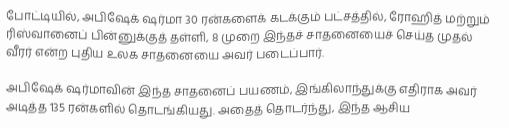போட்டியில், அபிஷேக் ஷர்மா 30 ரன்களைக் கடக்கும் பட்சத்தில், ரோஹித் மற்றும் ரிஸ்வானைப் பின்னுக்குத் தள்ளி, 8 முறை இந்தச் சாதனையைச் செய்த முதல் வீரர் என்ற புதிய உலக சாதனையை அவர் படைப்பார்.

அபிஷேக் ஷர்மாவின் இந்த சாதனைப் பயணம், இங்கிலாந்துக்கு எதிராக அவர் அடித்த 135 ரன்களில் தொடங்கியது. அதைத் தொடர்ந்து, இந்த ஆசிய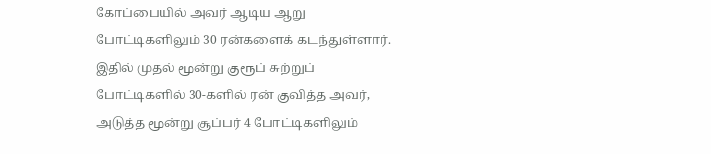கோப்பையில் அவர் ஆடிய ஆறு போட்டிகளிலும் 30 ரன்களைக் கடந்துள்ளார். இதில் முதல் மூன்று குரூப் சுற்றுப் போட்டிகளில் 30-களில் ரன் குவித்த அவர், அடுத்த மூன்று சூப்பர் 4 போட்டிகளிலும்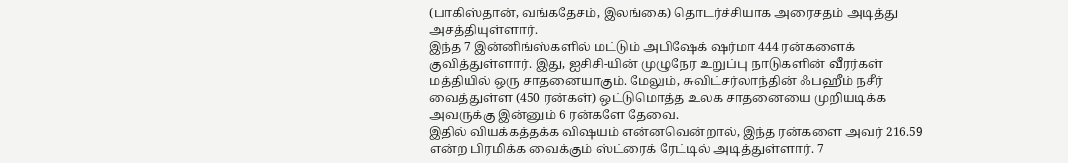(பாகிஸ்தான், வங்கதேசம், இலங்கை) தொடர்ச்சியாக அரைசதம் அடித்து அசத்தியுள்ளார்.
இந்த 7 இன்னிங்ஸ்களில் மட்டும் அபிஷேக் ஷர்மா 444 ரன்களைக் குவித்துள்ளார். இது, ஐசிசி-யின் முழுநேர உறுப்பு நாடுகளின் வீரர்கள் மத்தியில் ஒரு சாதனையாகும். மேலும், சுவிட்சர்லாந்தின் ஃபஹீம் நசீர் வைத்துள்ள (450 ரன்கள்) ஒட்டுமொத்த உலக சாதனையை முறியடிக்க அவருக்கு இன்னும் 6 ரன்களே தேவை.
இதில் வியக்கத்தக்க விஷயம் என்னவென்றால், இந்த ரன்களை அவர் 216.59 என்ற பிரமிக்க வைக்கும் ஸ்ட்ரைக் ரேட்டில் அடித்துள்ளார். 7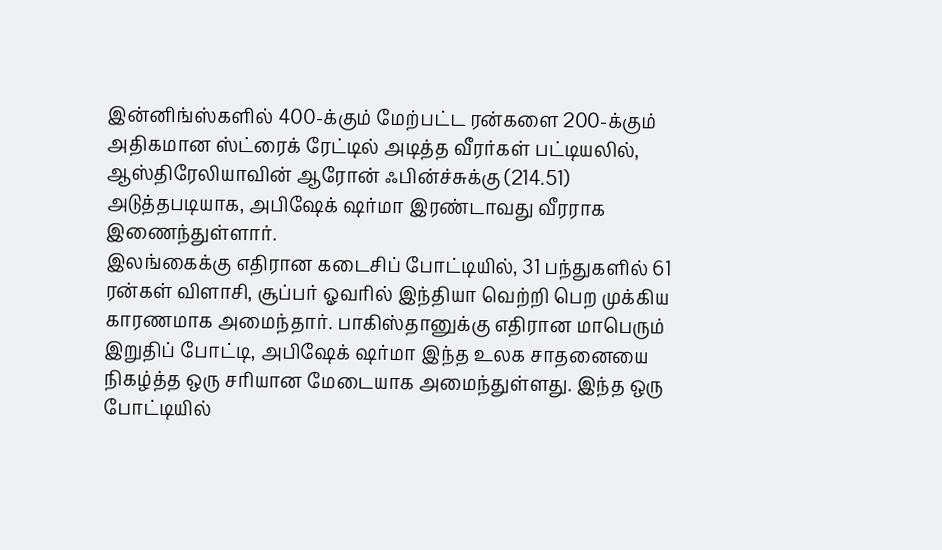இன்னிங்ஸ்களில் 400-க்கும் மேற்பட்ட ரன்களை 200-க்கும் அதிகமான ஸ்ட்ரைக் ரேட்டில் அடித்த வீரர்கள் பட்டியலில், ஆஸ்திரேலியாவின் ஆரோன் ஃபின்ச்சுக்கு (214.51) அடுத்தபடியாக, அபிஷேக் ஷர்மா இரண்டாவது வீரராக இணைந்துள்ளார்.
இலங்கைக்கு எதிரான கடைசிப் போட்டியில், 31 பந்துகளில் 61 ரன்கள் விளாசி, சூப்பர் ஓவரில் இந்தியா வெற்றி பெற முக்கிய காரணமாக அமைந்தார். பாகிஸ்தானுக்கு எதிரான மாபெரும் இறுதிப் போட்டி, அபிஷேக் ஷர்மா இந்த உலக சாதனையை நிகழ்த்த ஒரு சரியான மேடையாக அமைந்துள்ளது. இந்த ஒரு போட்டியில்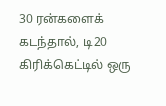30 ரன்களைக் கடந்தால், டி20 கிரிக்கெட்டில் ஒரு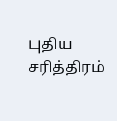புதிய சரித்திரம்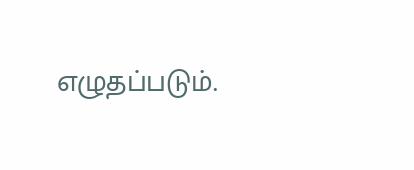எழுதப்படும்.